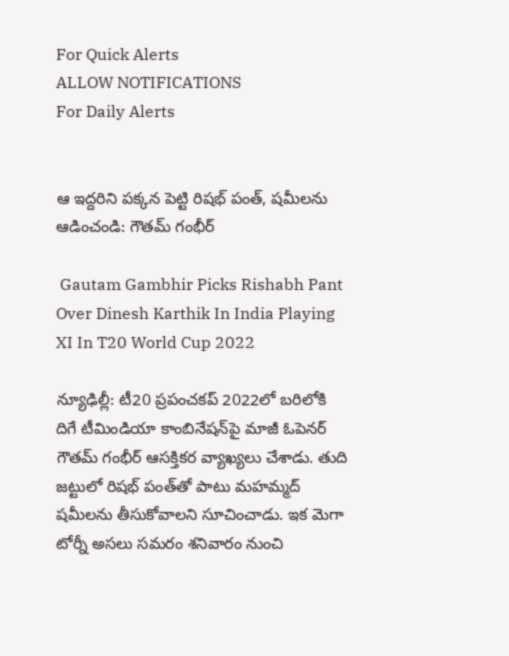For Quick Alerts
ALLOW NOTIFICATIONS
For Daily Alerts


ఆ ఇద్దరిని పక్కన పెట్టి రిషభ్ పంత్, షమీలను ఆడించండి: గౌతమ్ గంభీర్

 Gautam Gambhir Picks Rishabh Pant Over Dinesh Karthik In India Playing XI In T20 World Cup 2022

న్యూఢిల్లీ: టీ20 ప్రపంచకప్ 2022లో బరిలోకి దిగే టీమిండియా కాంబినేషన్‌పై మాజీ ఓపెనర్ గౌతమ్ గంభీర్ ఆసక్తికర వ్యాఖ్యలు చేశాడు. తుది జట్టులో రిషభ్ పంత్‌తో పాటు మహమ్మద్ షమీలను తీసుకోవాలని సూచించాడు. ఇక మెగా టోర్నీ అసలు సమరం శనివారం నుంచి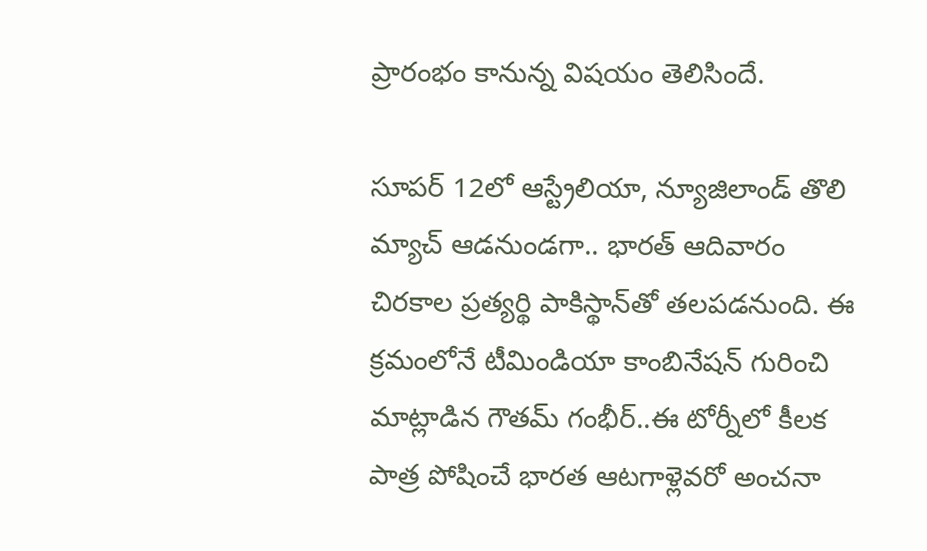ప్రారంభం కానున్న విషయం తెలిసిందే.

సూపర్ 12లో ఆస్ట్రేలియా, న్యూజిలాండ్ తొలి మ్యాచ్ ఆడనుండగా.. భారత్ ఆదివారం చిరకాల ప్రత్యర్థి పాకిస్థాన్‌తో తలపడనుంది. ఈ క్రమంలోనే టీమిండియా కాంబినేషన్ గురించి మాట్లాడిన గౌతమ్ గంభీర్..ఈ టోర్నీలో కీలక పాత్ర పోషించే భారత ఆటగాళ్లెవరో అంచనా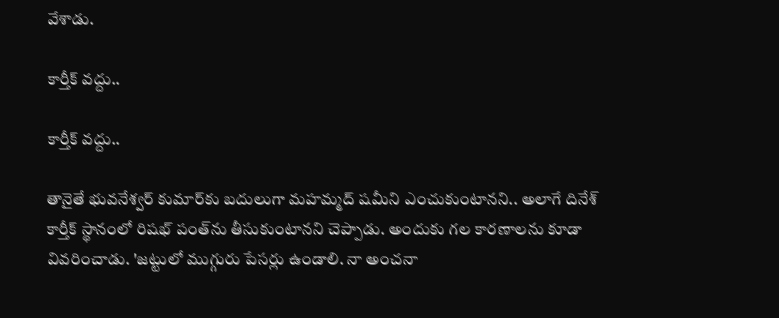వేశాడు.

కార్తీక్ వద్దు..

కార్తీక్ వద్దు..

తానైతే భువనేశ్వర్‌ కుమార్‌కు బదులుగా మహమ్మద్ షమీని ఎంచుకుంటానని.. అలాగే దినేశ్‌ కార్తీక్‌ స్థానంలో రిషభ్‌ పంత్‌ను తీసుకుంటానని చెప్పాడు. అందుకు గల కారణాలను కూడా వివరించాడు. 'జట్టులో ముగ్గురు పేసర్లు ఉండాలి. నా అంచనా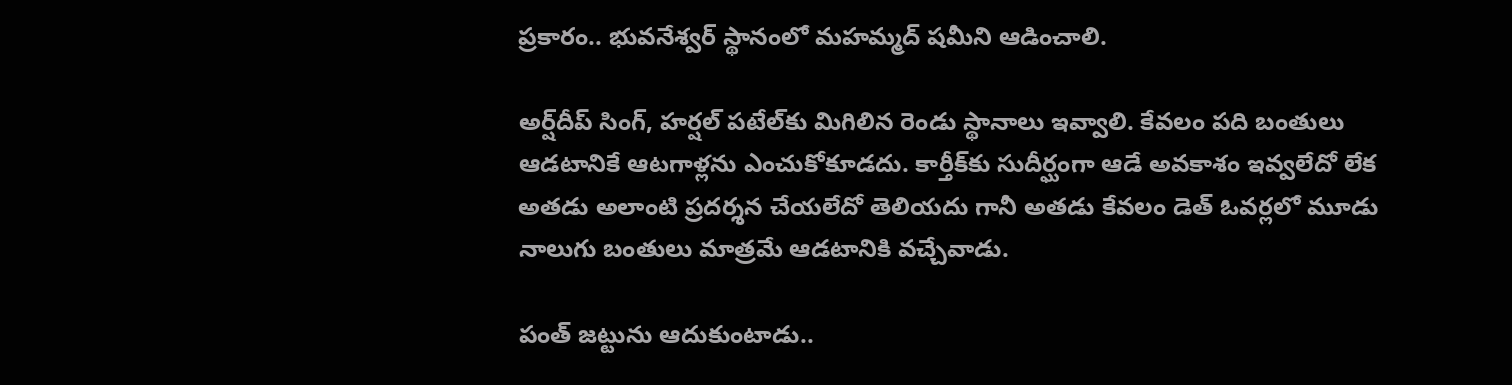ప్రకారం.. భువనేశ్వర్‌ స్థానంలో మహమ్మద్‌ షమీని ఆడించాలి.

అర్ష్‌దీప్‌ సింగ్‌, హర్షల్‌ పటేల్‌కు మిగిలిన రెండు స్థానాలు ఇవ్వాలి. కేవలం పది బంతులు ఆడటానికే ఆటగాళ్లను ఎంచుకోకూడదు. కార్తీక్‌కు సుదీర్ఘంగా ఆడే అవకాశం ఇవ్వలేదో లేక అతడు అలాంటి ప్రదర్శన చేయలేదో తెలియదు గానీ అతడు కేవలం డెత్‌ ఓవర్లలో మూడు నాలుగు బంతులు మాత్రమే ఆడటానికి వచ్చేవాడు.

పంత్‌ జట్టును ఆదుకుంటాడు..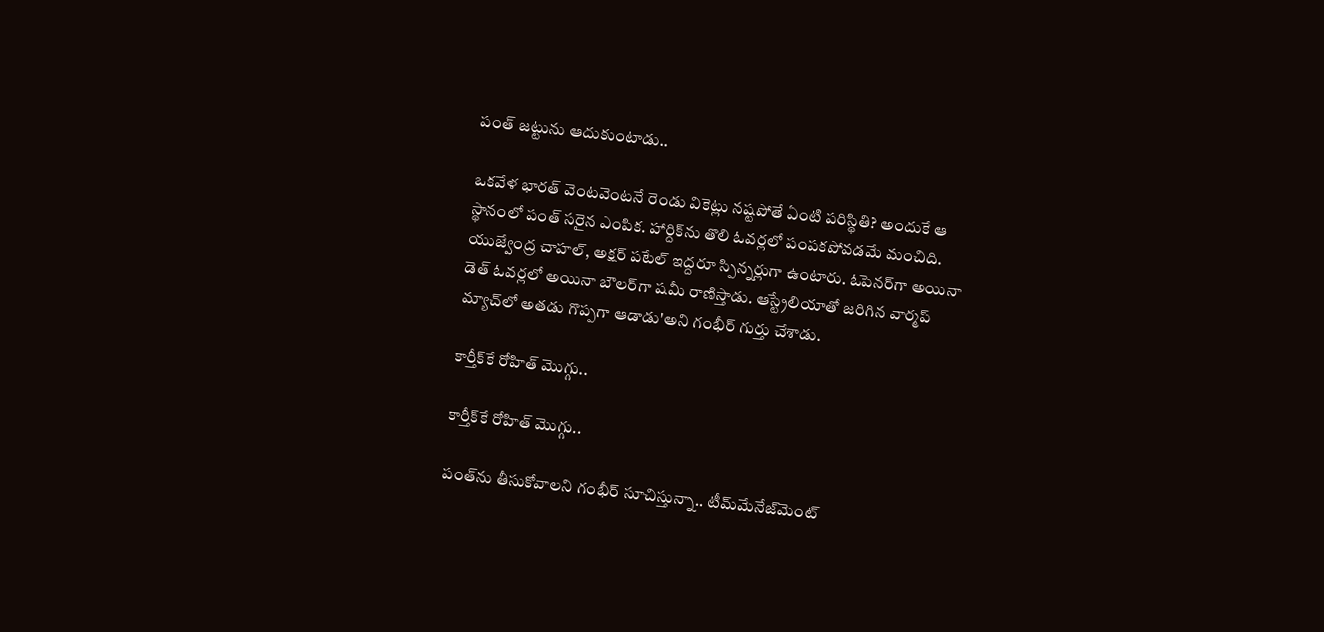పంత్‌ జట్టును ఆదుకుంటాడు..

ఒకవేళ భారత్‌ వెంటవెంటనే రెండు వికెట్లు నష్టపోతే ఏంటి పరిస్థితి? అందుకే ఆ స్థానంలో పంత్‌ సరైన ఎంపిక. హార్దిక్‌ను తొలి ఓవర్లలో పంపకపోవడమే మంచిది. యుజ్వేంద్ర చాహల్‌, అక్షర్‌ పటేల్‌ ఇద్దరూ స్పిన్నర్లుగా ఉంటారు. ఓపెనర్‌గా అయినా డెత్‌ ఓవర్లలో అయినా బౌలర్‌గా షమీ రాణిస్తాడు. ఆస్ట్రేలియాతో జరిగిన వార్మప్‌ మ్యాచ్‌లో అతడు గొప్పగా ఆడాడు'అని గంభీర్‌ గుర్తు చేశాడు.

కార్తీక్‌కే రోహిత్ మొగ్గు..

కార్తీక్‌కే రోహిత్ మొగ్గు..

పంత్‌ను తీసుకోవాలని గంభీర్ సూచిస్తున్నా.. టీమ్‌మేనేజ్‌మెంట్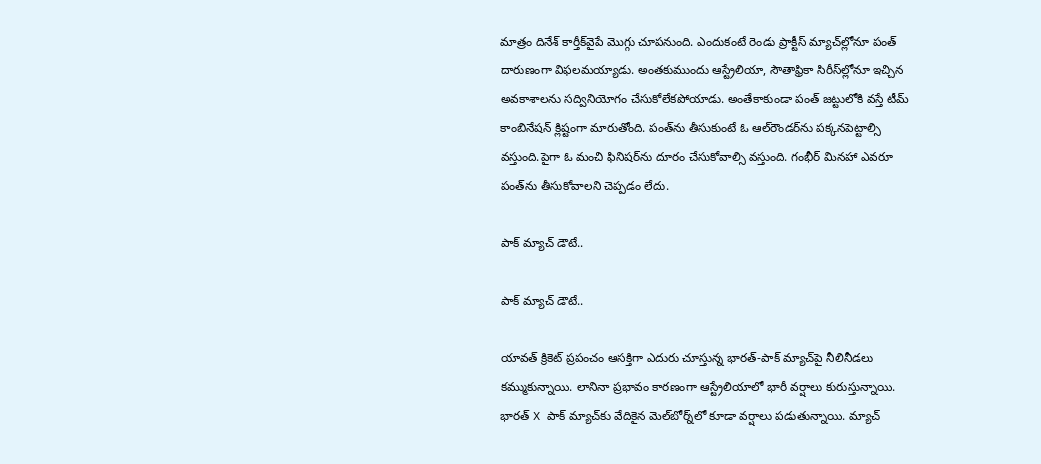మాత్రం దినేశ్ కార్తీక్‌వైపే మొగ్గు చూపనుంది. ఎందుకంటే రెండు ప్రాక్టీస్ మ్యాచ్‌ల్లోనూ పంత్ దారుణంగా విఫలమయ్యాడు. అంతకుముందు ఆస్ట్రేలియా, సౌతాఫ్రికా సిరీస్‌ల్లోనూ ఇచ్చిన అవకాశాలను సద్వినియోగం చేసుకోలేకపోయాడు. అంతేకాకుండా పంత్ జట్టులోకి వస్తే టీమ్ కాంబినేషన్ క్లిష్టంగా మారుతోంది. పంత్‌ను తీసుకుంటే ఓ ఆల్‌రౌండర్‌ను పక్కనపెట్టాల్సి వస్తుంది.పైగా ఓ మంచి ఫినిషర్‌ను దూరం చేసుకోవాల్సి వస్తుంది. గంభీర్ మినహా ఎవరూ పంత్‌ను తీసుకోవాలని చెప్పడం లేదు.

పాక్ మ్యాచ్ డౌటే..

పాక్ మ్యాచ్ డౌటే..

యావత్ క్రికెట్ ప్రపంచం ఆసక్తిగా ఎదురు చూస్తున్న భారత్-పాక్ మ్యాచ్‌పై నీలినీడలు కమ్ముకున్నాయి. లానినా ప్రభావం కారణంగా ఆస్ట్రేలియాలో భారీ వర్షాలు కురుస్తున్నాయి. భారత్ X పాక్ మ్యాచ్‌కు వేదికైన మెల్‌బోర్న్‌లో కూడా వర్షాలు పడుతున్నాయి. మ్యాచ్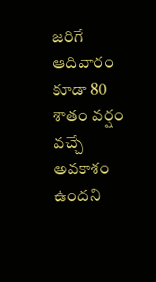జరిగే ఆదివారం కూడా 80 శాతం వర్షం వచ్చే అవకాశం ఉందని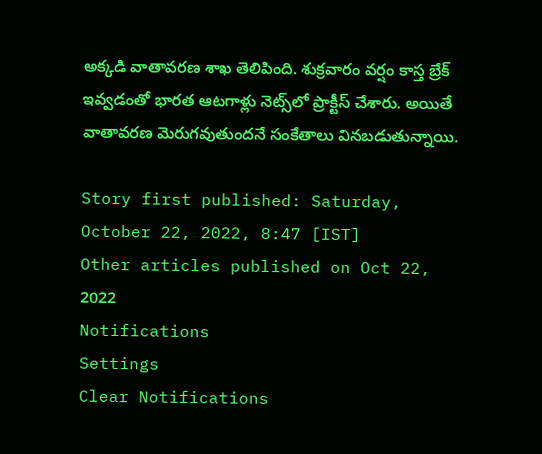అక్కడి వాతావరణ శాఖ తెలిపింది. శుక్రవారం వర్షం కాస్త బ్రేక్ ఇవ్వడంతో భారత ఆటగాళ్లు నెట్స్‌లో ప్రాక్టీస్ చేశారు. అయితే వాతావరణ మెరుగవుతుందనే సంకేతాలు వినబడుతున్నాయి.

Story first published: Saturday, October 22, 2022, 8:47 [IST]
Other articles published on Oct 22, 2022
Notifications
Settings
Clear Notifications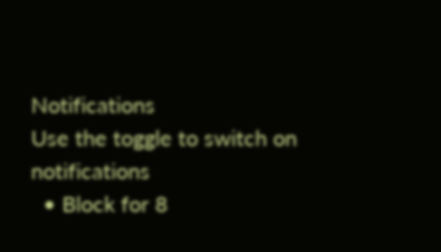Notifications
Use the toggle to switch on notifications
  • Block for 8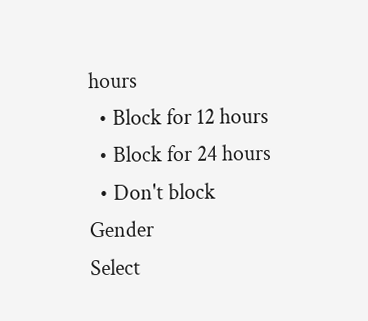hours
  • Block for 12 hours
  • Block for 24 hours
  • Don't block
Gender
Select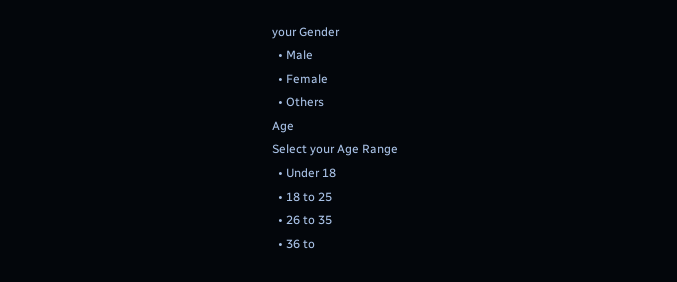your Gender
  • Male
  • Female
  • Others
Age
Select your Age Range
  • Under 18
  • 18 to 25
  • 26 to 35
  • 36 to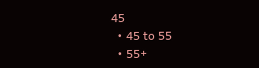45
  • 45 to 55
  • 55+